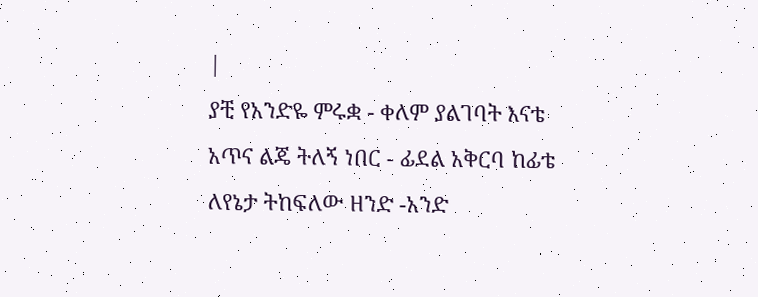|
ያቺ የአንድዬ ምሩቋ - ቀለም ያልገባት እናቴ
አጥና ልጄ ትለኝ ነበር - ፊደል አቅርባ ከፊቴ
ለየኔታ ትከፍለው ዘንድ -አንድ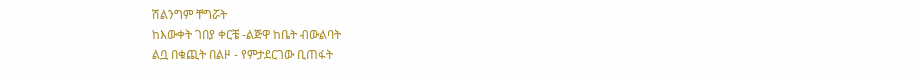ሽልንግም ቸግሯት
ከእውቀት ገበያ ቀርቼ -ልጅዋ ከቤት ብውልባት
ልቧ በቁጪት በልዞ - የምታደርገው ቢጠፋት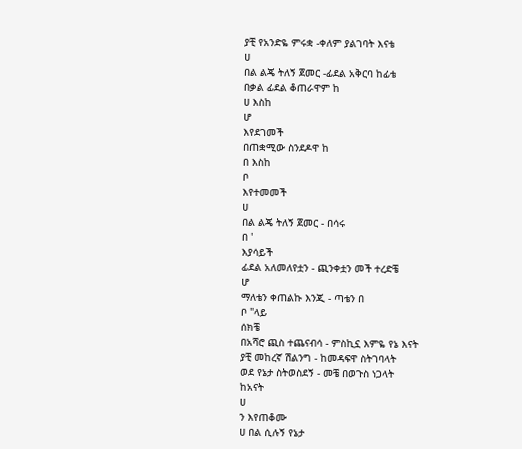ያቺ የአንድዬ ምሩቋ -ቀለም ያልገባት እናቴ
ሀ
በል ልጄ ትለኝ ጀመር -ፊደል አቅርባ ከፊቴ
በቃል ፊደል ቆጠራዋም ከ
ሀ እስከ
ሆ
እየደገመች
በጠቋሚው ስንደዶዋ ከ
በ እስከ
ቦ
እየተመመች
ሀ
በል ልጄ ትለኝ ጀመር - በሳሩ
በ '
እያሳይች
ፊደል አለመለየቷን - ጪንቀቷን መች ተረድቼ
ሆ
ማለቴን ቀጠልኩ እንጂ - ጣቴን በ
ቦ "ላይ
ሰክቼ
በአሻሮ ጪስ ተጨናብሳ - ምስኪኗ እምዬ የኔ እናት
ያቺ መከረኛ ሽልንግ - ከመዳፍዋ ስትገባላት
ወደ የኔታ ስትወስደኝ - መቼ በወጉስ ነጋላት
ከአናት
ሀ
ን እየጠቆሙ
ሀ በል ሲሉኝ የኔታ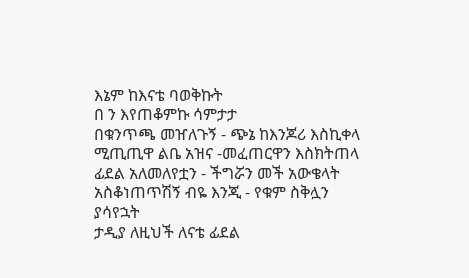እኔም ከእናቴ ባወቅኩት
በ ን እየጠቆምኩ ሳምታታ
በቁንጥጫ መዠለጉኝ - ጭኔ ከእንጆሪ እስኪቀላ
ሚጢጢዋ ልቤ አዝና -መፈጠርዋን እስክትጠላ
ፊደል አለመለየቷን - ችግሯን መች አውቄላት
አስቆነጠጥሽኝ ብዬ እንጂ - የቁም ስቅሏን
ያሳየኋት
ታዲያ ለዚህች ለናቴ ፊደል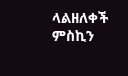ላልዘለቀች ምስኪን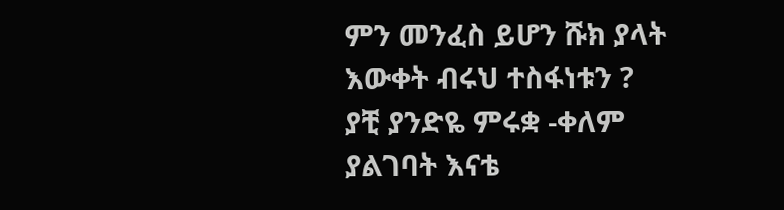ምን መንፈስ ይሆን ሹክ ያላት እውቀት ብሩህ ተስፋነቱን ?
ያቺ ያንድዬ ምሩቋ -ቀለም ያልገባት እናቴ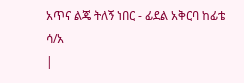አጥና ልጄ ትለኝ ነበር - ፊደል አቅርባ ከፊቴ
ሳ/አ
|